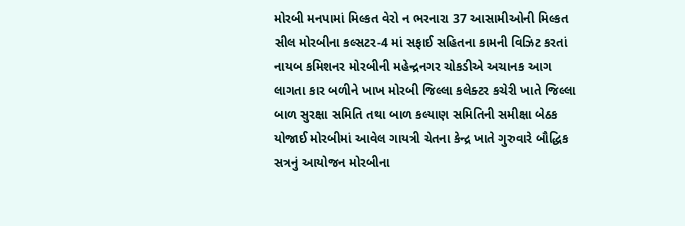મોરબી મનપામાં મિલ્કત વેરો ન ભરનારા 37 આસામીઓની મિલ્કત સીલ મોરબીના કલ્સટર-4 માં સફાઈ સહિતના કામની વિઝિટ કરતાં નાયબ કમિશનર મોરબીની મહેન્દ્રનગર ચોકડીએ અચાનક આગ લાગતા કાર બળીને ખાખ મોરબી જિલ્લા કલેક્ટર કચેરી ખાતે જિલ્લા બાળ સુરક્ષા સમિતિ તથા બાળ કલ્યાણ સમિતિની સમીક્ષા બેઠક યોજાઈ મોરબીમાં આવેલ ગાયત્રી ચેતના કેન્દ્ર ખાતે ગુરુવારે બૌદ્ધિક સત્રનું આયોજન મોરબીના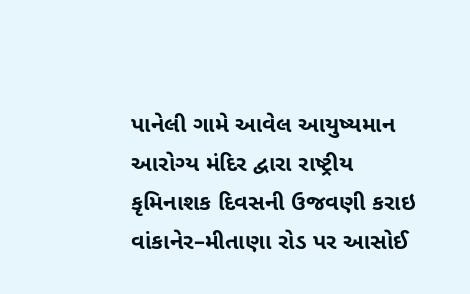પાનેલી ગામે આવેલ આયુષ્યમાન આરોગ્ય મંદિર દ્વારા રાષ્ટ્રીય કૃમિનાશક દિવસની ઉજવણી કરાઇ વાંકાનેર–મીતાણા રોડ પર આસોઈ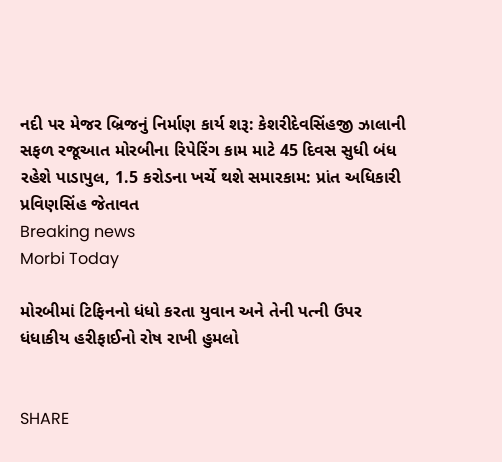નદી પર મેજર બ્રિજનું નિર્માણ કાર્ય શરૂ: કેશરીદેવસિંહજી ઝાલાની સફળ રજૂઆત મોરબીના રિપેરિંગ કામ માટે 45 દિવસ સુધી બંધ રહેશે પાડાપુલ, 1.5 કરોડના ખર્ચે થશે સમારકામ: પ્રાંત અધિકારી પ્રવિણસિંહ જેતાવત
Breaking news
Morbi Today

મોરબીમાં ટિફિનનો ધંધો કરતા યુવાન અને તેની પત્ની ઉપર ધંધાકીય હરીફાઈનો રોષ રાખી હુમલો


SHARE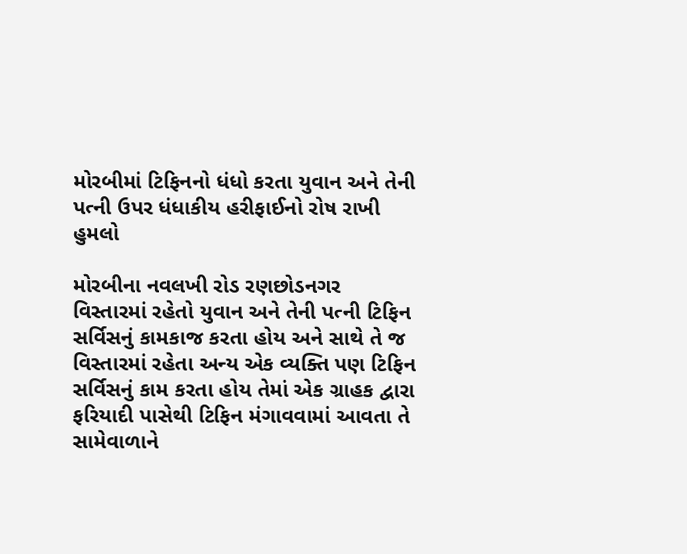મોરબીમાં ટિફિનનો ધંધો કરતા યુવાન અને તેની પત્ની ઉપર ધંધાકીય હરીફાઈનો રોષ રાખી હુમલો

મોરબીના નવલખી રોડ રણછોડનગર વિસ્તારમાં રહેતો યુવાન અને તેની પત્ની ટિફિન સર્વિસનું કામકાજ કરતા હોય અને સાથે તે જ વિસ્તારમાં રહેતા અન્ય એક વ્યક્તિ પણ ટિફિન સર્વિસનું કામ કરતા હોય તેમાં એક ગ્રાહક દ્વારા ફરિયાદી પાસેથી ટિફિન મંગાવવામાં આવતા તે સામેવાળાને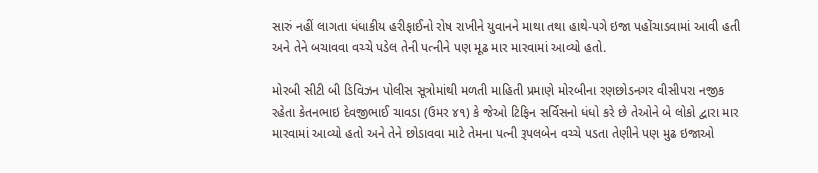સારું નહીં લાગતા ધંધાકીય હરીફાઈનો રોષ રાખીને યુવાનને માથા તથા હાથે-પગે ઇજા પહોંચાડવામાં આવી હતી અને તેને બચાવવા વચ્ચે પડેલ તેની પત્નીને પણ મૂઢ માર મારવામાં આવ્યો હતો.

મોરબી સીટી બી ડિવિઝન પોલીસ સૂત્રોમાંથી મળતી માહિતી પ્રમાણે મોરબીના રણછોડનગર વીસીપરા નજીક રહેતા કેતનભાઇ દેવજીભાઈ ચાવડા (ઉમર ૪૧) કે જેઓ ટિફિન સર્વિસનો ધંધો કરે છે તેઓને બે લોકો દ્વારા માર મારવામાં આવ્યો હતો અને તેને છોડાવવા માટે તેમના પત્ની રૂપલબેન વચ્ચે પડતા તેણીને પણ મુઢ ઇજાઓ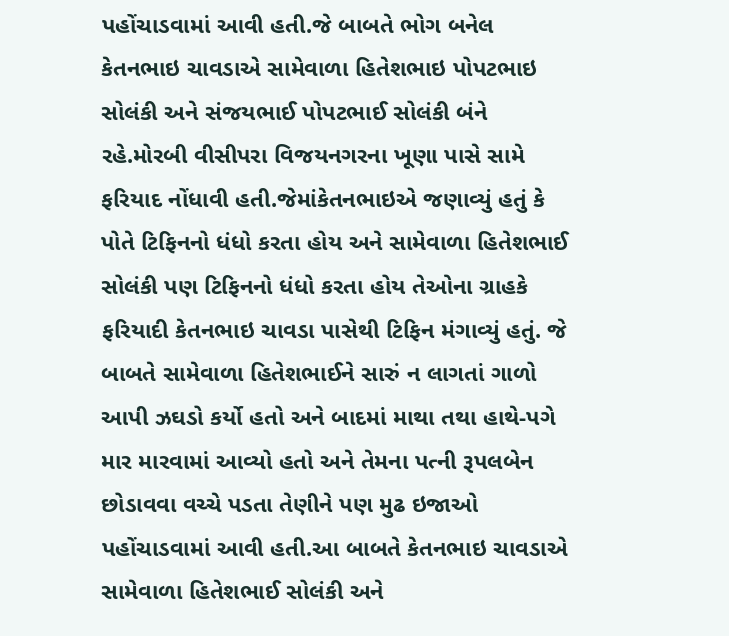પહોંચાડવામાં આવી હતી.જે બાબતે ભોગ બનેલ કેતનભાઇ ચાવડાએ સામેવાળા હિતેશભાઇ પોપટભાઇ સોલંકી અને સંજયભાઈ પોપટભાઈ સોલંકી બંને રહે.મોરબી વીસીપરા વિજયનગરના ખૂણા પાસે સામે ફરિયાદ નોંધાવી હતી.જેમાંકેતનભાઇએ જણાવ્યું હતું કે પોતે ટિફિનનો ધંધો કરતા હોય અને સામેવાળા હિતેશભાઈ સોલંકી પણ ટિફિનનો ધંધો કરતા હોય તેઓના ગ્રાહકે ફરિયાદી કેતનભાઇ ચાવડા પાસેથી ટિફિન મંગાવ્યું હતું. જે બાબતે સામેવાળા હિતેશભાઈને સારું ન લાગતાં ગાળો આપી ઝઘડો કર્યો હતો અને બાદમાં માથા તથા હાથે-પગે માર મારવામાં આવ્યો હતો અને તેમના પત્ની રૂપલબેન છોડાવવા વચ્ચે પડતા તેણીને પણ મુઢ ઇજાઓ પહોંચાડવામાં આવી હતી.આ બાબતે કેતનભાઇ ચાવડાએ સામેવાળા હિતેશભાઈ સોલંકી અને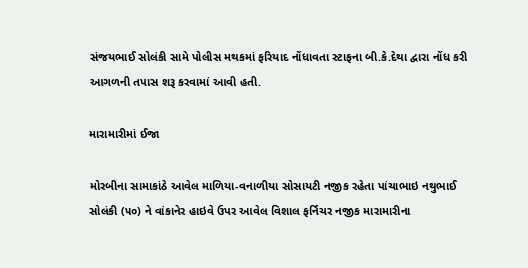સંજયભાઈ સોલંકી સામે પોલીસ મથકમાં ફરિયાદ નોંધાવતા સ્ટાફના બી.કે.દેથા દ્વારા નોંધ કરી આગળની તપાસ શરૂ કરવામાં આવી હતી.

મારામારીમાં ઈજા

મોરબીના સામાકાંઠે આવેલ માળિયા-વનાળીયા સોસાયટી નજીક રહેતા પાંચાભાઇ નથુભાઈ સોલંકી (૫૦) ને વાંકાનેર હાઇવે ઉપર આવેલ વિશાલ ફર્નિચર નજીક મારામારીના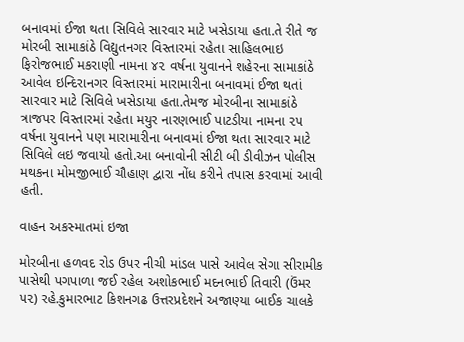બનાવમાં ઈજા થતા સિવિલે સારવાર માટે ખસેડાયા હતા.તે રીતે જ મોરબી સામાકાંઠે વિદ્યુતનગર વિસ્તારમાં રહેતા સાહિલભાઇ ફિરોજભાઈ મકરાણી નામના ૪૨ વર્ષના યુવાનને શહેરના સામાકાંઠે આવેલ ઇન્દિરાનગર વિસ્તારમાં મારામારીના બનાવમાં ઈજા થતાં સારવાર માટે સિવિલે ખસેડાયા હતા.તેમજ મોરબીના સામાકાંઠે ત્રાજપર વિસ્તારમાં રહેતા મયુર નારણભાઈ પાટડીયા નામના ૨૫ વર્ષના યુવાનને પણ મારામારીના બનાવમાં ઈજા થતા સારવાર માટે સિવિલે લઇ જવાયો હતો.આ બનાવોની સીટી બી ડીવીઝન પોલીસ મથકના મોમજીભાઈ ચૌહાણ દ્વારા નોંધ કરીને તપાસ કરવામાં આવી હતી.

વાહન અકસ્માતમાં ઇજા

મોરબીના હળવદ રોડ ઉપર નીચી માંડલ પાસે આવેલ સેગા સીરામીક પાસેથી પગપાળા જઈ રહેલ અશોકભાઈ મદનભાઈ તિવારી (ઉંમર ૫૨) રહે.કુમારભાટ કિશનગઢ ઉત્તરપ્રદેશને અજાણ્યા બાઈક ચાલકે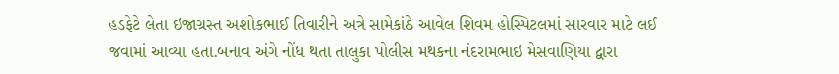હડફેટે લેતા ઇજાગ્રસ્ત અશોકભાઈ તિવારીને અત્રે સામેકાંઠે આવેલ શિવમ હોસ્પિટલમાં સારવાર માટે લઈ જવામાં આવ્યા હતા.બનાવ અંગે નોંધ થતા તાલુકા પોલીસ મથકના નંદરામભાઇ મેસવાણિયા દ્વારા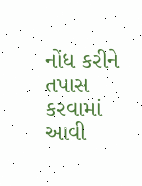નોંધ કરીને તપાસ કરવામાં આવી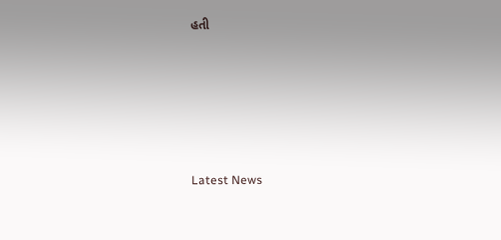હતી






Latest News